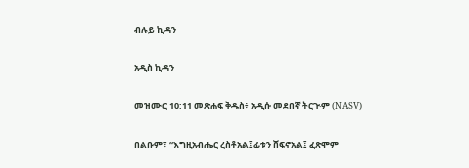ብሉይ ኪዳን

አዲስ ኪዳን

መዝሙር 10:11 መጽሐፍ ቅዱስ፥ አዲሱ መደበኛ ትርጒም (NASV)

በልቡም፣ “እግዚአብሔር ረስቶአል፤ፊቱን ሸፍኖአል፤ ፈጽሞም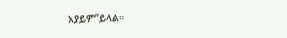አያይም”ይላል።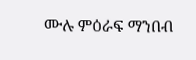ሙሉ ምዕራፍ ማንበብ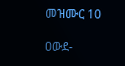መዝሙር 10

ዐውደ-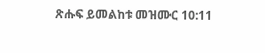ጽሑፍ ይመልከቱ መዝሙር 10:11